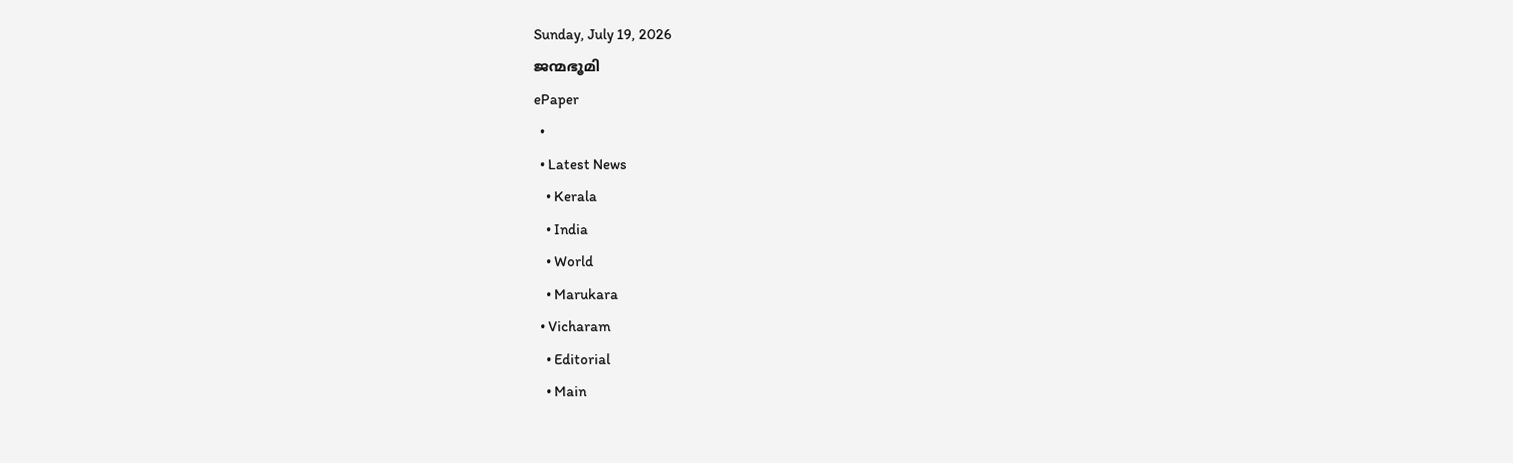Sunday, July 19, 2026
ജന്മഭൂമി
ePaper
  •
  • Latest News
    • Kerala
    • India
    • World
    • Marukara
  • Vicharam
    • Editorial
    • Main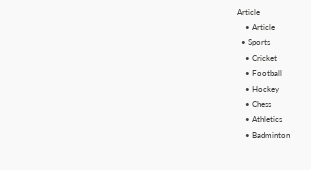Article
    • Article
  • Sports
    • Cricket
    • Football
    • Hockey
    • Chess
    • Athletics
    • Badminton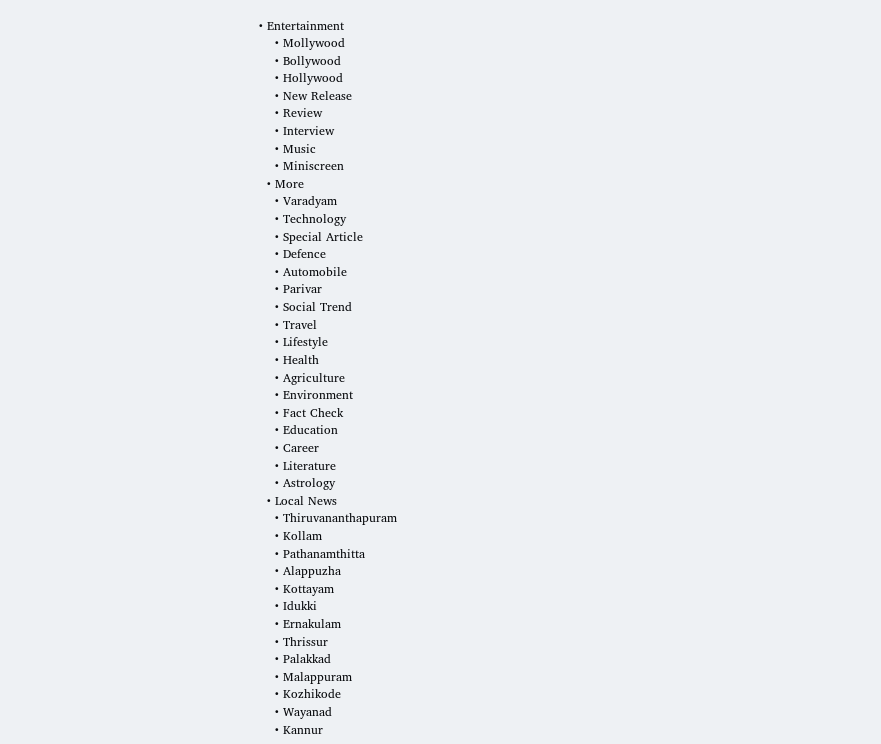• Entertainment
    • Mollywood
    • Bollywood
    • Hollywood
    • New Release
    • Review
    • Interview
    • Music
    • Miniscreen
  • More
    • Varadyam
    • Technology
    • Special Article
    • Defence
    • Automobile
    • Parivar
    • Social Trend
    • Travel
    • Lifestyle
    • Health
    • Agriculture
    • Environment
    • Fact Check
    • Education
    • Career
    • Literature
    • Astrology
  • Local News
    • Thiruvananthapuram
    • Kollam
    • Pathanamthitta
    • Alappuzha
    • Kottayam
    • Idukki
    • Ernakulam
    • Thrissur
    • Palakkad
    • Malappuram
    • Kozhikode
    • Wayanad
    • Kannur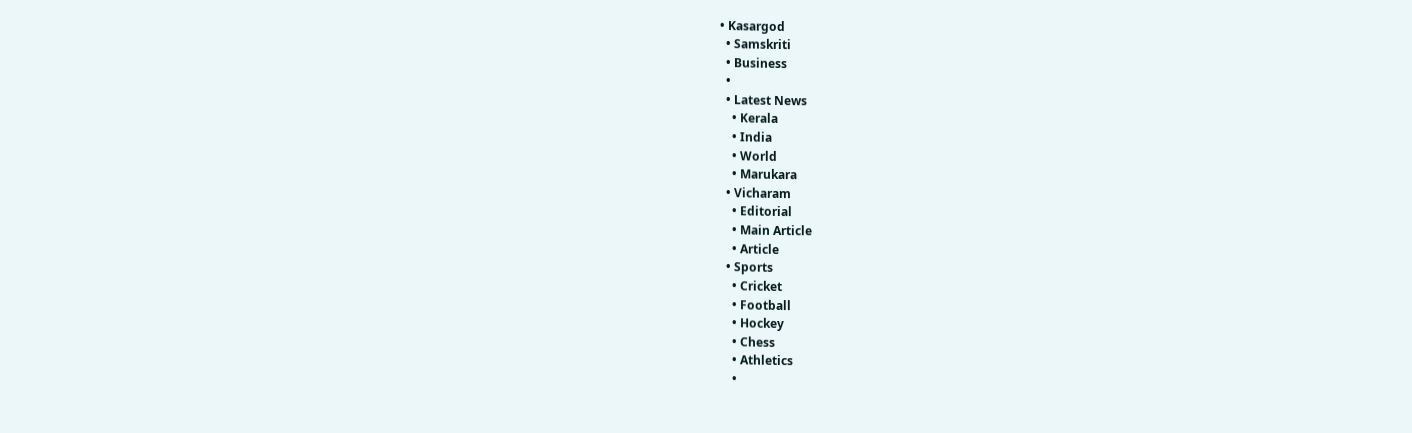• Kasargod
  • Samskriti
  • Business
  •
  • Latest News
    • Kerala
    • India
    • World
    • Marukara
  • Vicharam
    • Editorial
    • Main Article
    • Article
  • Sports
    • Cricket
    • Football
    • Hockey
    • Chess
    • Athletics
    •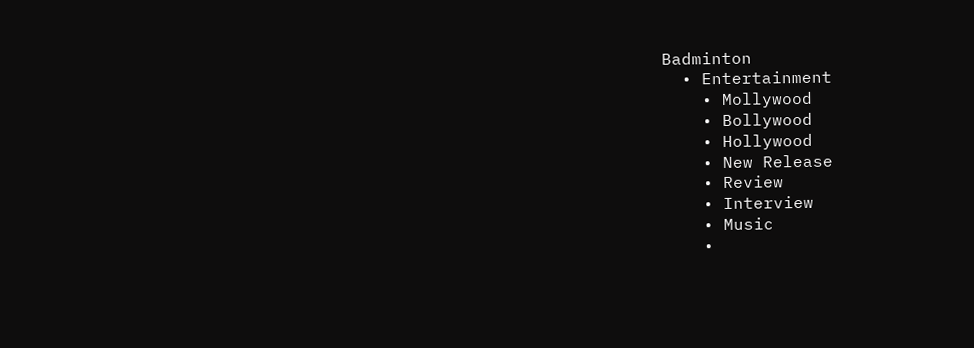Badminton
  • Entertainment
    • Mollywood
    • Bollywood
    • Hollywood
    • New Release
    • Review
    • Interview
    • Music
    •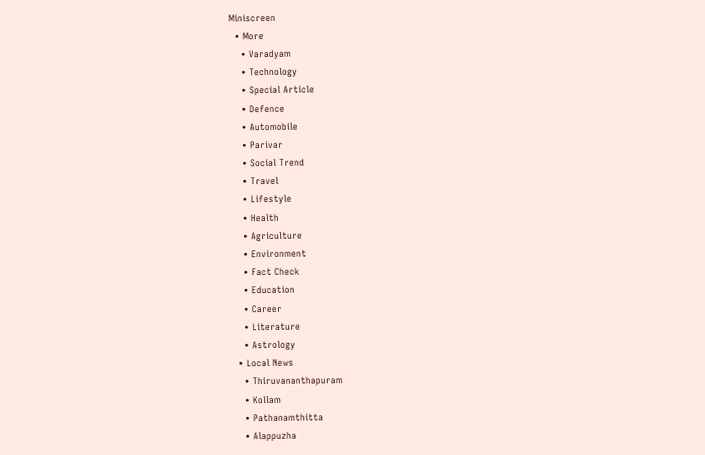Miniscreen
  • More
    • Varadyam
    • Technology
    • Special Article
    • Defence
    • Automobile
    • Parivar
    • Social Trend
    • Travel
    • Lifestyle
    • Health
    • Agriculture
    • Environment
    • Fact Check
    • Education
    • Career
    • Literature
    • Astrology
  • Local News
    • Thiruvananthapuram
    • Kollam
    • Pathanamthitta
    • Alappuzha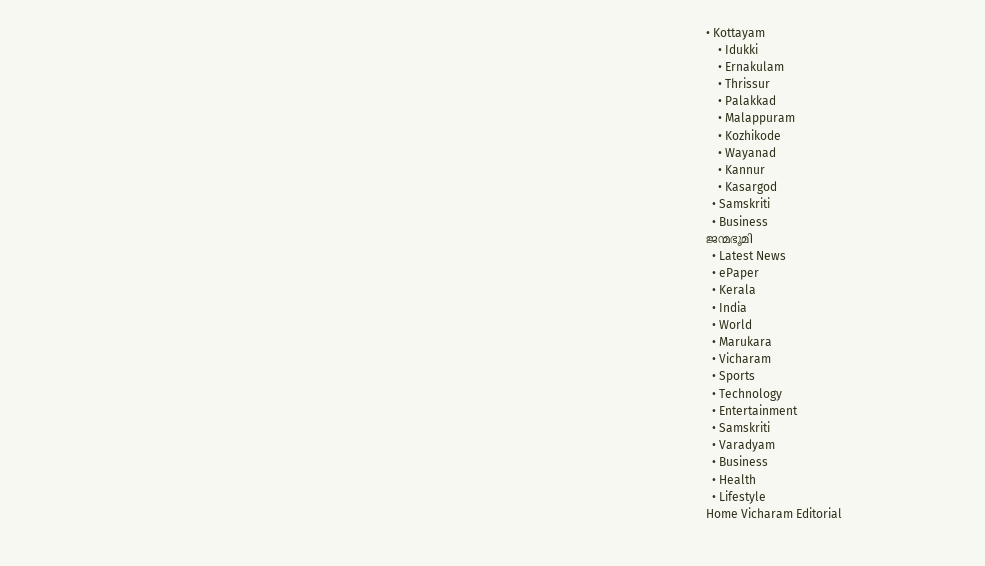• Kottayam
    • Idukki
    • Ernakulam
    • Thrissur
    • Palakkad
    • Malappuram
    • Kozhikode
    • Wayanad
    • Kannur
    • Kasargod
  • Samskriti
  • Business
ജന്മഭൂമി
  • Latest News
  • ePaper
  • Kerala
  • India
  • World
  • Marukara
  • Vicharam
  • Sports
  • Technology
  • Entertainment
  • Samskriti
  • Varadyam
  • Business
  • Health
  • Lifestyle
Home Vicharam Editorial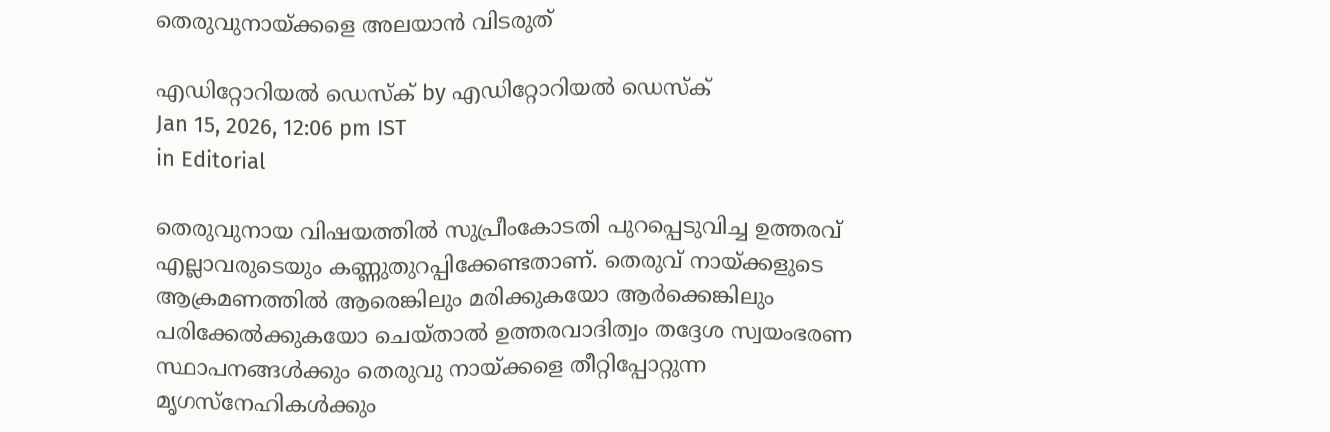തെരുവുനായ്‌ക്കളെ അലയാന്‍ വിടരുത്

എഡിറ്റോറിയൽ ഡെസ്ക് by എഡിറ്റോറിയൽ ഡെസ്ക്
Jan 15, 2026, 12:06 pm IST
in Editorial

തെരുവുനായ വിഷയത്തില്‍ സുപ്രീംകോടതി പുറപ്പെടുവിച്ച ഉത്തരവ് എല്ലാവരുടെയും കണ്ണുതുറപ്പിക്കേണ്ടതാണ്. തെരുവ് നായ്‌ക്കളുടെ ആക്രമണത്തില്‍ ആരെങ്കിലും മരിക്കുകയോ ആര്‍ക്കെങ്കിലും പരിക്കേല്‍ക്കുകയോ ചെയ്താല്‍ ഉത്തരവാദിത്വം തദ്ദേശ സ്വയംഭരണ സ്ഥാപനങ്ങള്‍ക്കും തെരുവു നായ്‌ക്കളെ തീറ്റിപ്പോറ്റുന്ന മൃഗസ്‌നേഹികള്‍ക്കും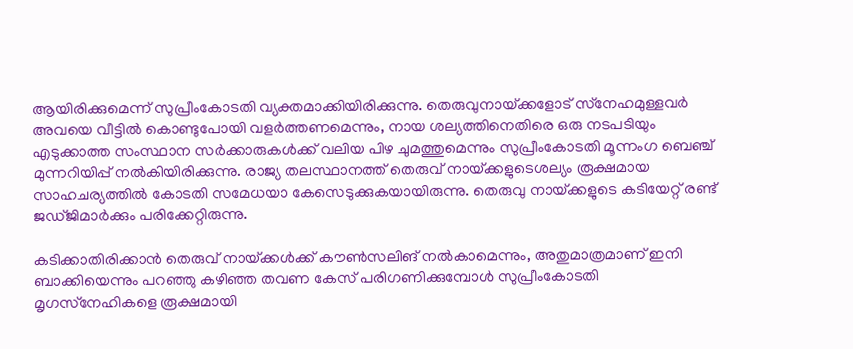ആയിരിക്കുമെന്ന് സുപ്രീംകോടതി വ്യക്തമാക്കിയിരിക്കുന്നു. തെരുവുനായ്‌ക്കളോട് സ്‌നേഹമുള്ളവര്‍ അവയെ വീട്ടില്‍ കൊണ്ടുപോയി വളര്‍ത്തണമെന്നും, നായ ശല്യത്തിനെതിരെ ഒരു നടപടിയും എടുക്കാത്ത സംസ്ഥാന സര്‍ക്കാരുകള്‍ക്ക് വലിയ പിഴ ചുമത്തുമെന്നും സുപ്രീംകോടതി മൂന്നംഗ ബെഞ്ച് മുന്നറിയിപ്പ് നല്‍കിയിരിക്കുന്നു. രാജ്യ തലസ്ഥാനത്ത് തെരുവ് നായ്‌ക്കളുടെശല്യം രൂക്ഷമായ സാഹചര്യത്തില്‍ കോടതി സമേധയാ കേസെടുക്കുകയായിരുന്നു. തെരുവു നായ്‌ക്കളുടെ കടിയേറ്റ് രണ്ട് ജഡ്ജിമാര്‍ക്കും പരിക്കേറ്റിരുന്നു.

കടിക്കാതിരിക്കാന്‍ തെരുവ് നായ്‌ക്കള്‍ക്ക് കൗണ്‍സലിങ് നല്‍കാമെന്നും, അതുമാത്രമാണ് ഇനി ബാക്കിയെന്നും പറഞ്ഞു കഴിഞ്ഞ തവണ കേസ് പരിഗണിക്കുമ്പോള്‍ സുപ്രീംകോടതി മൃഗസ്‌നേഹികളെ രൂക്ഷമായി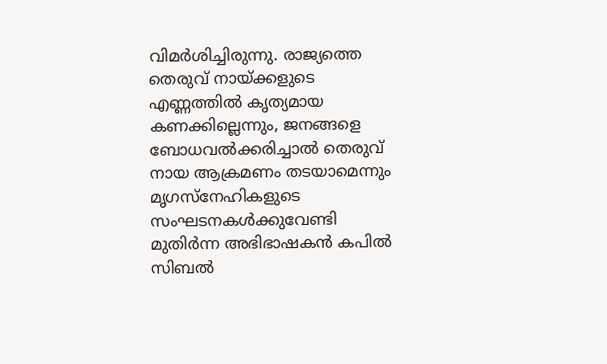വിമര്‍ശിച്ചിരുന്നു. രാജ്യത്തെ തെരുവ് നായ്‌ക്കളുടെ എണ്ണത്തില്‍ കൃത്യമായ കണക്കില്ലെന്നും, ജനങ്ങളെ ബോധവല്‍ക്കരിച്ചാല്‍ തെരുവ് നായ ആക്രമണം തടയാമെന്നും മൃഗസ്‌നേഹികളുടെ സംഘടനകള്‍ക്കുവേണ്ടി മുതിര്‍ന്ന അഭിഭാഷകന്‍ കപില്‍ സിബല്‍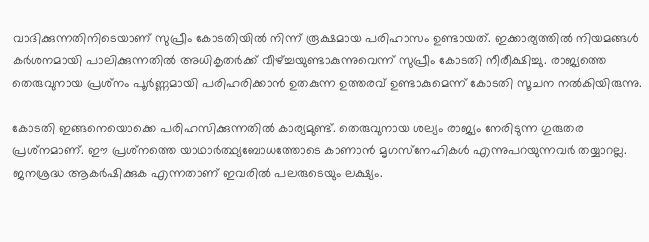വാദിക്കുന്നതിനിടെയാണ് സുപ്രീം കോടതിയില്‍ നിന്ന് രൂക്ഷമായ പരിഹാസം ഉണ്ടായത്. ഇക്കാര്യത്തില്‍ നിയമങ്ങള്‍ കര്‍ശനമായി പാലിക്കുന്നതില്‍ അധികൃതര്‍ക്ക് വീഴ്‌ച്ചയുണ്ടാകുന്നുവെന്ന് സുപ്രീം കോടതി നീരീക്ഷിച്ചു. രാജ്യത്തെ തെരുവുനായ പ്രശ്‌നം പൂര്‍ണ്ണമായി പരിഹരിക്കാന്‍ ഉതകുന്ന ഉത്തരവ് ഉണ്ടാകുമെന്ന് കോടതി സൂചന നല്‍കിയിരുന്നു.

കോടതി ഇങ്ങനെയൊക്കെ പരിഹസിക്കുന്നതില്‍ കാര്യമുണ്ട്. തെരുവുനായ ശല്യം രാജ്യം നേരിടുന്ന ഗുരുതര പ്രശ്‌നമാണ്. ഈ പ്രശ്‌നത്തെ യാഥാര്‍ത്ഥ്യബോധത്തോടെ കാണാന്‍ മൃഗസ്‌നേഹികള്‍ എന്നുപറയുന്നവര്‍ തയ്യാറല്ല. ജനശ്രദ്ധ ആകര്‍ഷിക്കുക എന്നതാണ് ഇവരില്‍ പലരുടെയും ലക്ഷ്യം.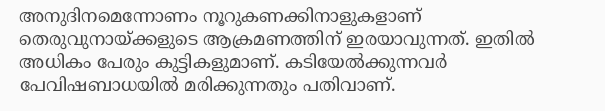അനുദിനമെന്നോണം നൂറുകണക്കിനാളുകളാണ് തെരുവുനായ്‌ക്കളുടെ ആക്രമണത്തിന് ഇരയാവുന്നത്. ഇതില്‍ അധികം പേരും കുട്ടികളുമാണ്. കടിയേല്‍ക്കുന്നവര്‍ പേവിഷബാധയില്‍ മരിക്കുന്നതും പതിവാണ്.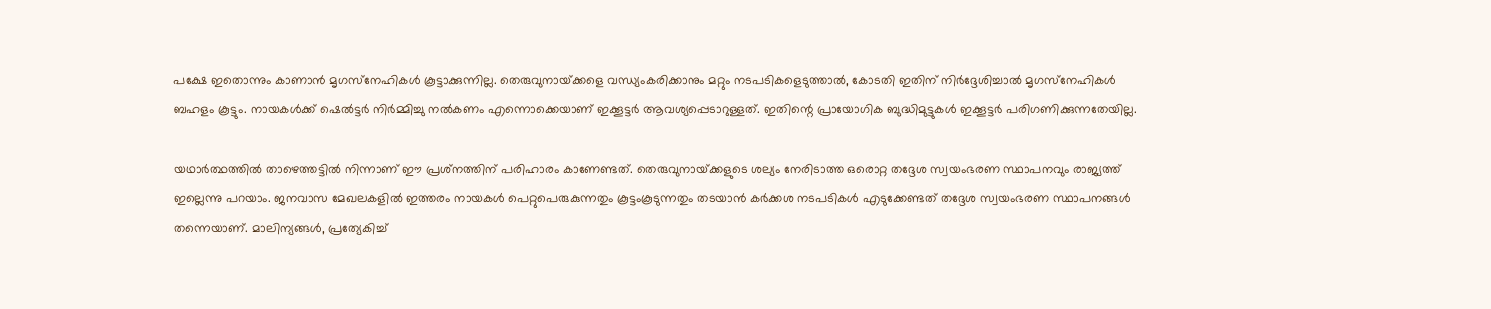പക്ഷേ ഇതൊന്നും കാണാന്‍ മൃഗസ്‌നേഹികള്‍ കൂട്ടാക്കുന്നില്ല. തെരുവുനായ്‌ക്കളെ വന്ധ്യംകരിക്കാനും മറ്റും നടപടികളെടുത്താല്‍, കോടതി ഇതിന് നിര്‍ദ്ദേശിച്ചാല്‍ മൃഗസ്‌നേഹികള്‍ ബഹളം കൂട്ടും. നായകള്‍ക്ക് ഷെല്‍ട്ടര്‍ നിര്‍മ്മിച്ചു നല്‍കണം എന്നൊക്കെയാണ് ഇക്കൂട്ടര്‍ ആവശ്യപ്പെടാറുള്ളത്. ഇതിന്റെ പ്രായോഗിക ബുദ്ധിമുട്ടുകള്‍ ഇക്കൂട്ടര്‍ പരിഗണിക്കുന്നതേയില്ല.

യഥാര്‍ത്ഥത്തില്‍ താഴെത്തട്ടില്‍ നിന്നാണ് ഈ പ്രശ്‌നത്തിന് പരിഹാരം കാണേണ്ടത്. തെരുവുനായ്‌ക്കളുടെ ശല്യം നേരിടാത്ത ഒരൊറ്റ തദ്ദേശ സ്വയംഭരണ സ്ഥാപനവും രാജ്യത്ത് ഇല്ലെന്നു പറയാം. ജനവാസ മേഖലകളില്‍ ഇത്തരം നായകള്‍ പെറ്റുപെരുകുന്നതും കൂട്ടംകൂടുന്നതും തടയാന്‍ കര്‍ക്കശ നടപടികള്‍ എടുക്കേണ്ടത് തദ്ദേശ സ്വയംഭരണ സ്ഥാപനങ്ങള്‍ തന്നെയാണ്. മാലിന്യങ്ങള്‍, പ്രത്യേകിച്ച്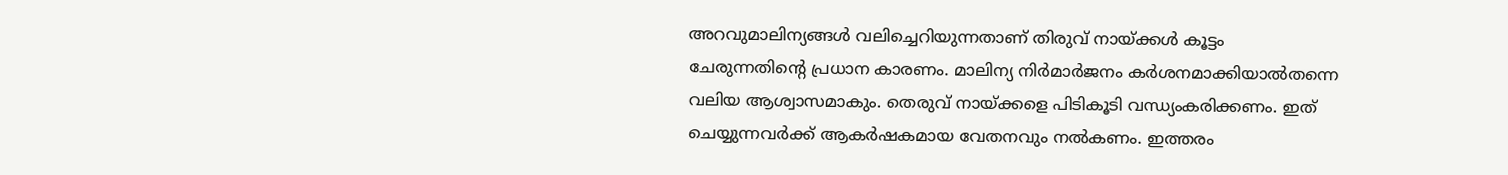അറവുമാലിന്യങ്ങള്‍ വലിച്ചെറിയുന്നതാണ് തിരുവ് നായ്‌ക്കള്‍ കൂട്ടം ചേരുന്നതിന്റെ പ്രധാന കാരണം. മാലിന്യ നിര്‍മാര്‍ജനം കര്‍ശനമാക്കിയാല്‍തന്നെ വലിയ ആശ്വാസമാകും. തെരുവ് നായ്‌ക്കളെ പിടികൂടി വന്ധ്യംകരിക്കണം. ഇത് ചെയ്യുന്നവര്‍ക്ക് ആകര്‍ഷകമായ വേതനവും നല്‍കണം. ഇത്തരം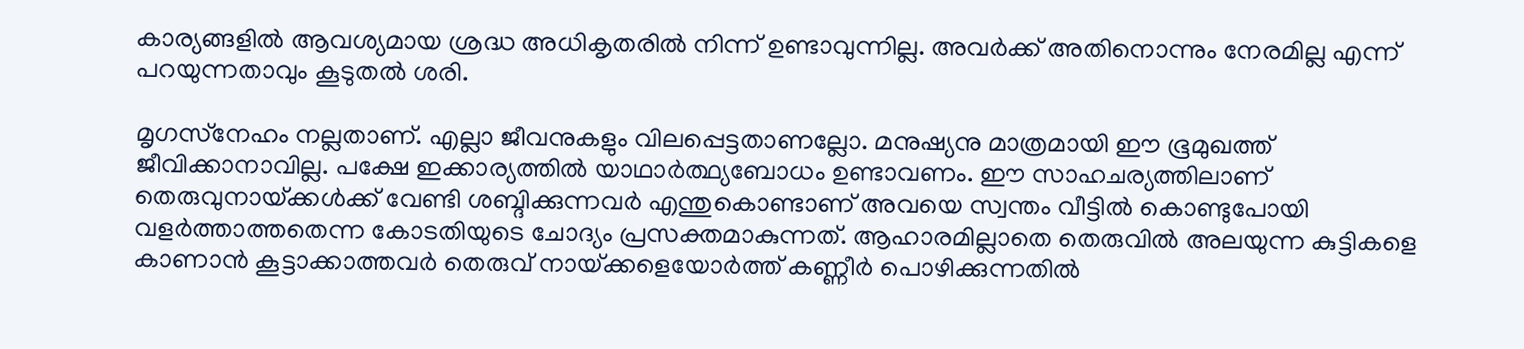കാര്യങ്ങളില്‍ ആവശ്യമായ ശ്രദ്ധ അധികൃതരില്‍ നിന്ന് ഉണ്ടാവുന്നില്ല. അവര്‍ക്ക് അതിനൊന്നും നേരമില്ല എന്ന് പറയുന്നതാവും കൂടുതല്‍ ശരി.

മൃഗസ്‌നേഹം നല്ലതാണ്. എല്ലാ ജീവനുകളും വിലപ്പെട്ടതാണല്ലോ. മനുഷ്യനു മാത്രമായി ഈ ഭൂമുഖത്ത് ജീവിക്കാനാവില്ല. പക്ഷേ ഇക്കാര്യത്തില്‍ യാഥാര്‍ത്ഥ്യബോധം ഉണ്ടാവണം. ഈ സാഹചര്യത്തിലാണ് തെരുവുനായ്‌ക്കള്‍ക്ക് വേണ്ടി ശബ്ദിക്കുന്നവര്‍ എന്തുകൊണ്ടാണ് അവയെ സ്വന്തം വീട്ടില്‍ കൊണ്ടുപോയി വളര്‍ത്താത്തതെന്ന കോടതിയുടെ ചോദ്യം പ്രസക്തമാകുന്നത്. ആഹാരമില്ലാതെ തെരുവില്‍ അലയുന്ന കുട്ടികളെ കാണാന്‍ കൂട്ടാക്കാത്തവര്‍ തെരുവ് നായ്‌ക്കളെയോര്‍ത്ത് കണ്ണീര്‍ പൊഴിക്കുന്നതില്‍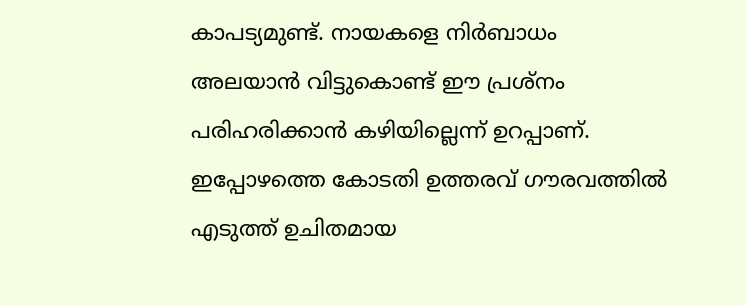കാപട്യമുണ്ട്. നായകളെ നിര്‍ബാധം അലയാന്‍ വിട്ടുകൊണ്ട് ഈ പ്രശ്‌നം പരിഹരിക്കാന്‍ കഴിയില്ലെന്ന് ഉറപ്പാണ്. ഇപ്പോഴത്തെ കോടതി ഉത്തരവ് ഗൗരവത്തില്‍ എടുത്ത് ഉചിതമായ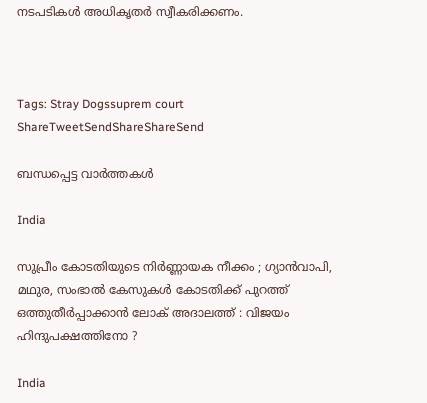നടപടികള്‍ അധികൃതര്‍ സ്വീകരിക്കണം.



Tags: Stray Dogssuprem court
ShareTweetSendShareShareSend

ബന്ധപ്പെട്ട വാര്‍ത്തകള്‍

India

സുപ്രീം കോടതിയുടെ നിർണ്ണായക നീക്കം ; ഗ്യാൻവാപി, മഥുര, സംഭാൽ കേസുകൾ കോടതിക്ക് പുറത്ത് ഒത്തുതീർപ്പാക്കാൻ ലോക് അദാലത്ത് : വിജയം ഹിന്ദുപക്ഷത്തിനോ ?

India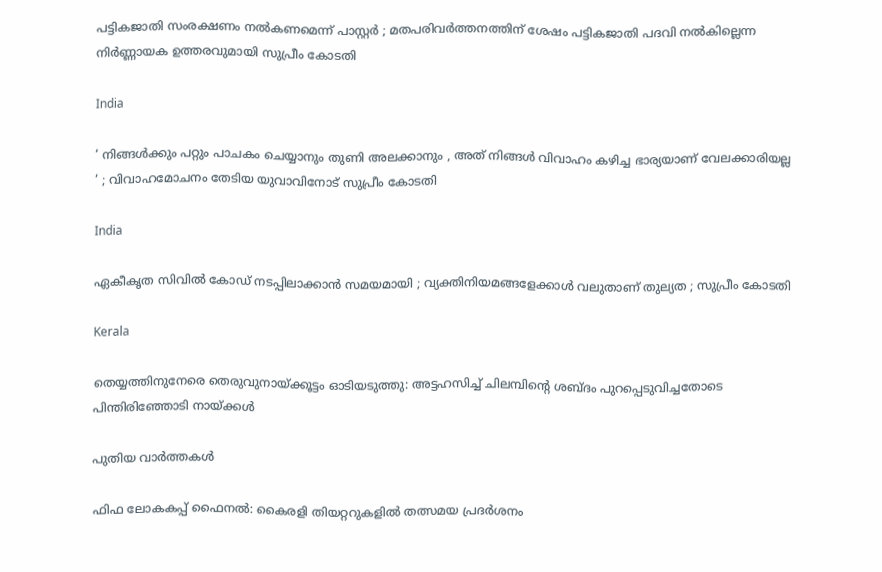പട്ടികജാതി സംരക്ഷണം നൽകണമെന്ന് പാസ്റ്റർ ; മതപരിവർത്തനത്തിന് ശേഷം പട്ടികജാതി പദവി നൽകില്ലെന്ന നിർണ്ണായക ഉത്തരവുമായി സുപ്രീം കോടതി

India

‘ നിങ്ങൾക്കും പറ്റും പാചകം ചെയ്യാനും തുണി അലക്കാനും , അത് നിങ്ങൾ വിവാഹം കഴിച്ച ഭാര്യയാണ് വേലക്കാരിയല്ല ‘ ; വിവാഹമോചനം തേടിയ യുവാവിനോട് സുപ്രീം കോടതി

India

ഏകീകൃത സിവിൽ കോഡ് നടപ്പിലാക്കാൻ സമയമായി ; വ്യക്തിനിയമങ്ങളേക്കാൾ വലുതാണ് തുല്യത ; സുപ്രീം കോടതി

Kerala

തെയ്യത്തിനുനേരെ തെരുവുനായ്‌ക്കൂട്ടം ഓടിയടുത്തു: അട്ടഹസിച്ച് ചിലമ്പിന്റെ ശബ്ദം പുറപ്പെടുവിച്ചതോടെ പിന്തിരിഞ്ഞോടി നായ്‌ക്കള്‍

പുതിയ വാര്‍ത്തകള്‍

ഫിഫ ലോകകപ്പ് ഫൈനൽ: കൈരളി തിയറ്ററുകളിൽ തത്സമയ പ്രദർശനം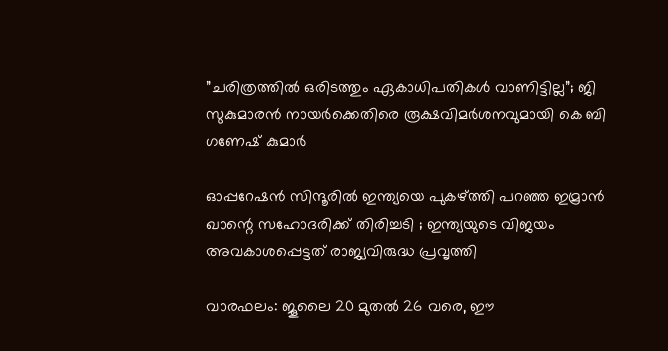”ചരിത്രത്തിൽ ഒരിടത്തും ഏകാധിപതികൾ വാണിട്ടില്ല”; ജി സുകുമാരൻ നായർക്കെതിരെ രൂക്ഷവിമർശനവുമായി കെ ബി ഗണേഷ് കുമാർ

ഓപ്പറേഷൻ സിന്ദൂരിൽ ഇന്ത്യയെ പുകഴ്‌ത്തി പറഞ്ഞ ഇമ്രാൻ ഖാന്റെ സഹോദരിക്ക് തിരിച്ചടി ; ഇന്ത്യയുടെ വിജയം അവകാശപ്പെട്ടത് രാജ്യവിരുദ്ധ പ്രവൃത്തി

വാരഫലം: ജൂലൈ 20 മുതല്‍ 26 വരെ, ഈ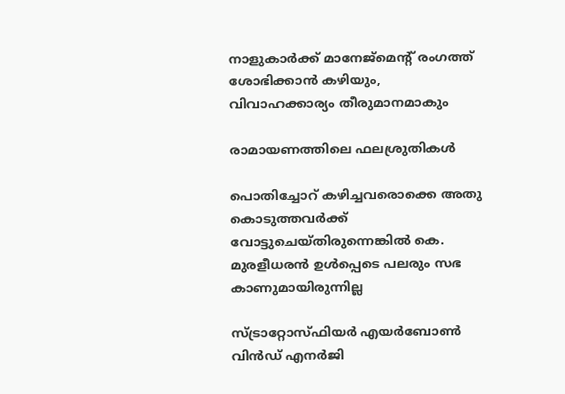നാളുകാര്‍ക്ക് മാനേജ്മെന്റ് രംഗത്ത് ശോഭിക്കാന്‍ കഴിയും, വിവാഹക്കാര്യം തീരുമാനമാകും

രാമായണത്തിലെ ഫലശ്രുതികള്‍

പൊതിച്ചോറ്‌ കഴിച്ചവരൊക്കെ അതു കൊടുത്തവർക്ക് വോട്ടുചെയ്തിരുന്നെങ്കിൽ കെ. മുരളീധരൻ ഉൾപ്പെടെ പലരും സഭ കാണുമായിരുന്നില്ല

സ്ട്രാറ്റോസ്ഫിയര്‍ എയര്‍ബോണ്‍ വിന്‍ഡ് എനര്‍ജി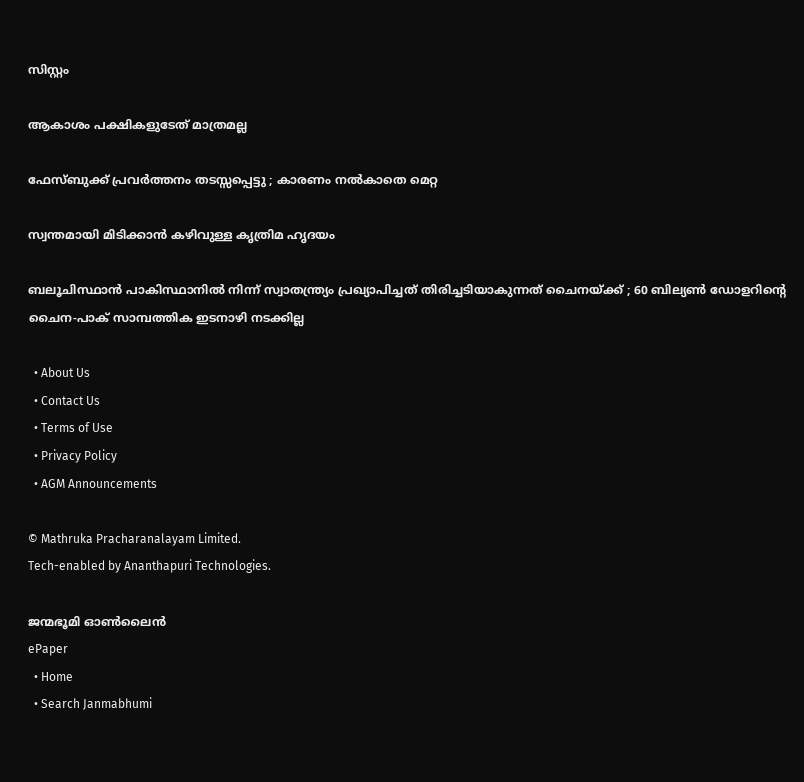സിസ്റ്റം

ആകാശം പക്ഷികളുടേത് മാത്രമല്ല

ഫേസ്ബുക്ക് പ്രവർത്തനം തടസ്സപ്പെട്ടു ; കാരണം നൽകാതെ മെറ്റ

സ്വന്തമായി മിടിക്കാന്‍ കഴിവുള്ള കൃത്രിമ ഹൃദയം

ബലൂചിസ്ഥാൻ പാകിസ്ഥാനിൽ നിന്ന് സ്വാതന്ത്ര്യം പ്രഖ്യാപിച്ചത് തിരിച്ചടിയാകുന്നത് ചൈനയ്‌ക്ക് ; 60 ബില്യൺ ഡോളറിന്റെ ചൈന-പാക് സാമ്പത്തിക ഇടനാഴി നടക്കില്ല

  • About Us
  • Contact Us
  • Terms of Use
  • Privacy Policy
  • AGM Announcements

© Mathruka Pracharanalayam Limited.
Tech-enabled by Ananthapuri Technologies.

ജന്മഭൂമി ഓണ്‍ലൈന്‍
ePaper
  • Home
  • Search Janmabhumi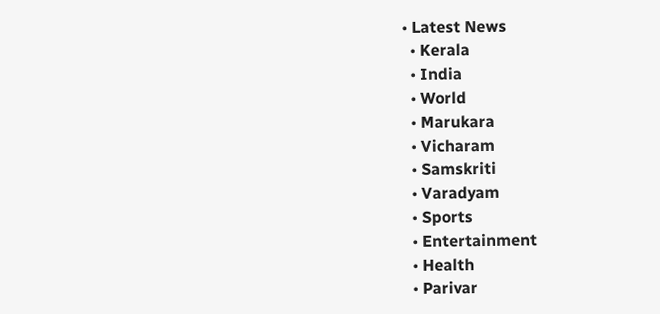• Latest News
  • Kerala
  • India
  • World
  • Marukara
  • Vicharam
  • Samskriti
  • Varadyam
  • Sports
  • Entertainment
  • Health
  • Parivar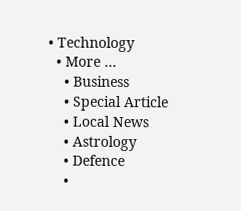• Technology
  • More …
    • Business
    • Special Article
    • Local News
    • Astrology
    • Defence
    •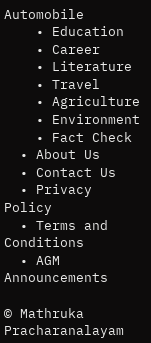Automobile
    • Education
    • Career
    • Literature
    • Travel
    • Agriculture
    • Environment
    • Fact Check
  • About Us
  • Contact Us
  • Privacy Policy
  • Terms and Conditions
  • AGM Announcements

© Mathruka Pracharanalayam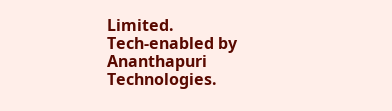Limited.
Tech-enabled by Ananthapuri Technologies.